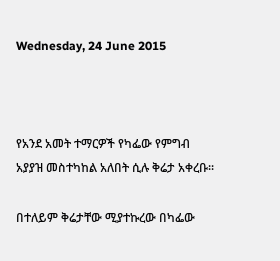Wednesday, 24 June 2015



የአንደ አመት ተማርዎች የካፌው የምግብ አያያዝ መስተካከል አለበት ሲሉ ቅሬታ አቀረቡ፡፡

በተለይም ቅሬታቸው ሚያተኩረው በካፌው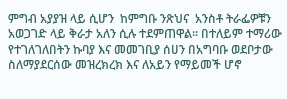ምግብ አያያዝ ላይ ሲሆን  ከምግቡ ንጽህና  አንስቶ ትራፌዎቹን አወጋገድ ላይ ቅራታ አለን ሲሉ ተደምጠዋል፡፡ በተለይም ተማሪው የተገለገለበትን ኩባያ እና መመገቢያ ሰሀን በአግባቡ ወደቦታው ስለማያደርሰው መዝረክረክ እና ለአይን የማይመች ሆኖ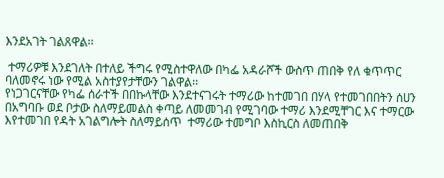እንደአገት ገልጸዋል፡፡

 ተማሪዎቹ እንደገለት በተለይ ችግሩ የሚስተዋለው በካፌ አዳራሾች ውስጥ ጠበቅ የለ ቁጥጥር ባለመኖሩ ነው የሚል አስተያየታቸውን ገልዋል፡፡
የነጋገርናቸው የካፌ ሰራተች በበኩላቸው እንደተናገሩት ተማሪው ከተመገበ በሃላ የተመገበበትን ሰሀን በአግባቡ ወደ ቦታው ስለማይመልስ ቀጣይ ለመመገብ የሚገባው ተማሪ እንደሚቸገር እና ተማርው እየተመገበ የዳት አገልግሎት ስለማይሰጥ  ተማሪው ተመግቦ እስኪርስ ለመጠበቅ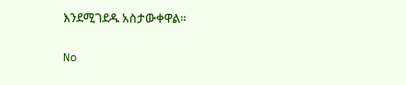እንደሚገደዱ አስታውቀዋል፡፡


No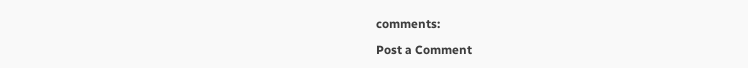comments:

Post a Comment